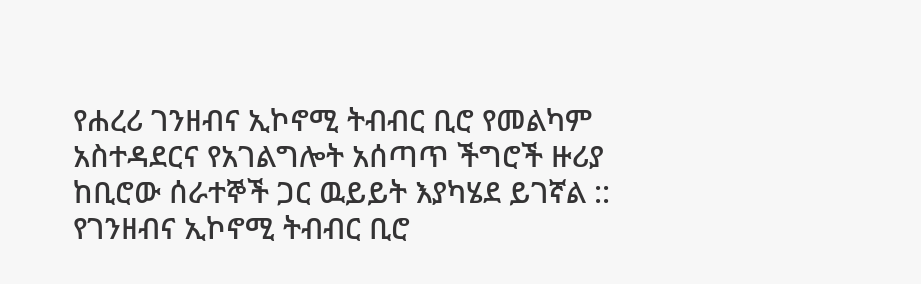የሐረሪ ገንዘብና ኢኮኖሚ ትብብር ቢሮ የመልካም አስተዳደርና የአገልግሎት አሰጣጥ ችግሮች ዙሪያ ከቢሮው ሰራተኞች ጋር ዉይይት እያካሄደ ይገኛል ::
የገንዘብና ኢኮኖሚ ትብብር ቢሮ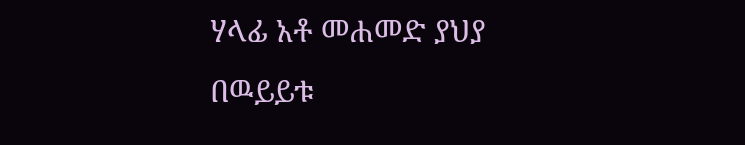ሃላፊ አቶ መሐመድ ያህያ በዉይይቱ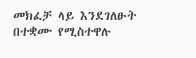መክፈቻ ላይ እንደገለፁት በተቋሙ የሚስተዋሉ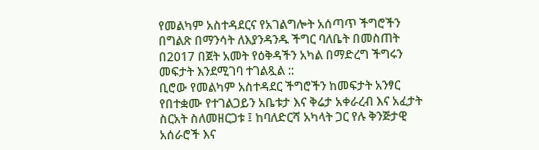የመልካም አስተዳደርና የአገልግሎት አሰጣጥ ችግሮችን በግልጽ በማንሳት ለእያንዳንዱ ችግር ባለቤት በመስጠት በ2017 በጀት አመት የዕቅዳችን አካል በማድረግ ችግሩን መፍታት እንደሚገባ ተገልጿል ::
ቢሮው የመልካም አስተዳደር ችግሮችን ከመፍታት አንፃር የበተቋሙ የተገልጋይን አቤቱታ እና ቅሬታ አቀራረብ እና አፈታት ስርአት ስለመዘርጋቱ ፤ ከባለድርሻ አካላት ጋር የሉ ቅንጅታዊ አሰራሮች እና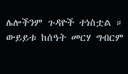ሌሎችንም ጉዳዮች ተነስቷል ።
ውይይቱ ከሰዓት መርሃ ግብርም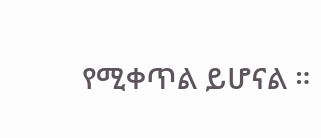የሚቀጥል ይሆናል ።